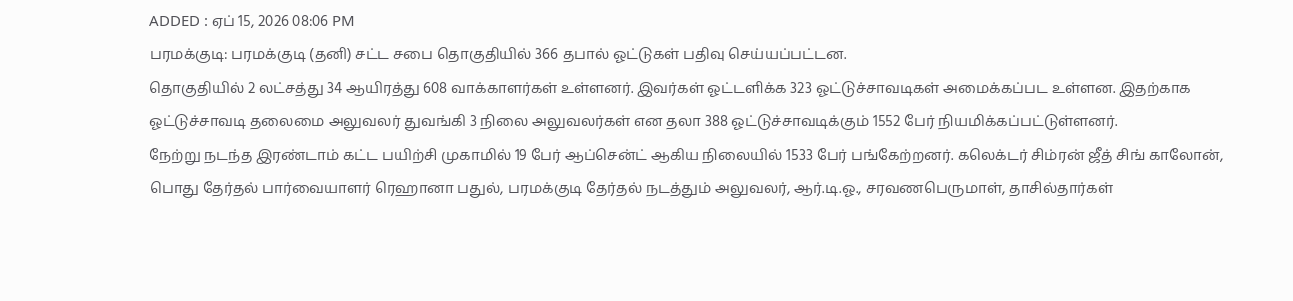ADDED : ஏப் 15, 2026 08:06 PM
பரமக்குடி: பரமக்குடி (தனி) சட்ட சபை தொகுதியில் 366 தபால் ஓட்டுகள் பதிவு செய்யப்பட்டன.
தொகுதியில் 2 லட்சத்து 34 ஆயிரத்து 608 வாக்காளர்கள் உள்ளனர். இவர்கள் ஓட்டளிக்க 323 ஓட்டுச்சாவடிகள் அமைக்கப்பட உள்ளன. இதற்காக ஓட்டுச்சாவடி தலைமை அலுவலர் துவங்கி 3 நிலை அலுவலர்கள் என தலா 388 ஓட்டுச்சாவடிக்கும் 1552 பேர் நியமிக்கப்பட்டுள்ளனர்.
நேற்று நடந்த இரண்டாம் கட்ட பயிற்சி முகாமில் 19 பேர் ஆப்சென்ட் ஆகிய நிலையில் 1533 பேர் பங்கேற்றனர். கலெக்டர் சிம்ரன் ஜீத் சிங் காலோன், பொது தேர்தல் பார்வையாளர் ரெஹானா பதுல், பரமக்குடி தேர்தல் நடத்தும் அலுவலர், ஆர்.டி.ஓ., சரவணபெருமாள், தாசில்தார்கள்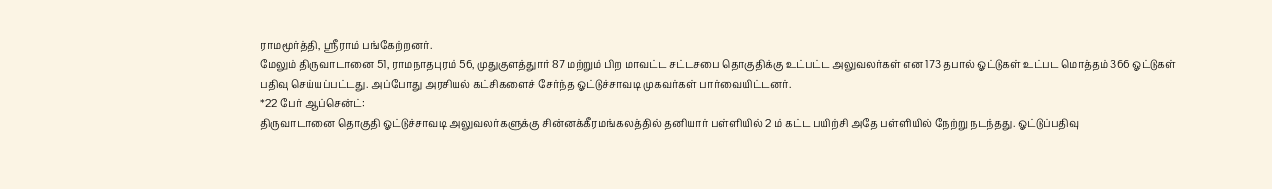ராமமூர்த்தி, ஸ்ரீராம் பங்கேற்றனர்.
மேலும் திருவாடானை 51, ராமநாதபுரம் 56, முதுகுளத்துார் 87 மற்றும் பிற மாவட்ட சட்டசபை தொகுதிக்கு உட்பட்ட அலுவலர்கள் என 173 தபால் ஓட்டுகள் உட்பட மொத்தம் 366 ஓட்டுகள் பதிவு செய்யப்பட்டது. அப்போது அரசியல் கட்சிகளைச் சேர்ந்த ஓட்டுச்சாவடி முகவர்கள் பார்வையிட்டனர்.
*22 பேர் ஆப்சென்ட்:
திருவாடானை தொகுதி ஓட்டுச்சாவடி அலுவலர்களுக்கு சின்னக்கீரமங்கலத்தில் தனியார் பள்ளியில் 2 ம் கட்ட பயிற்சி அதே பள்ளியில் நேற்று நடந்தது. ஓட்டுப்பதிவு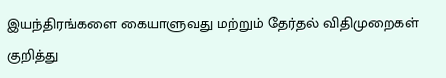இயந்திரங்களை கையாளுவது மற்றும் தேர்தல் விதிமுறைகள் குறித்து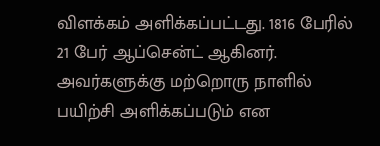விளக்கம் அளிக்கப்பட்டது. 1816 பேரில் 21 பேர் ஆப்சென்ட் ஆகினர். அவர்களுக்கு மற்றொரு நாளில் பயிற்சி அளிக்கப்படும் என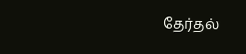தேர்தல்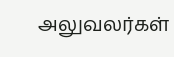அலுவலர்கள்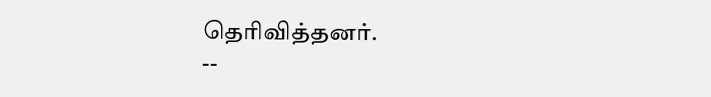தெரிவித்தனர்.
--